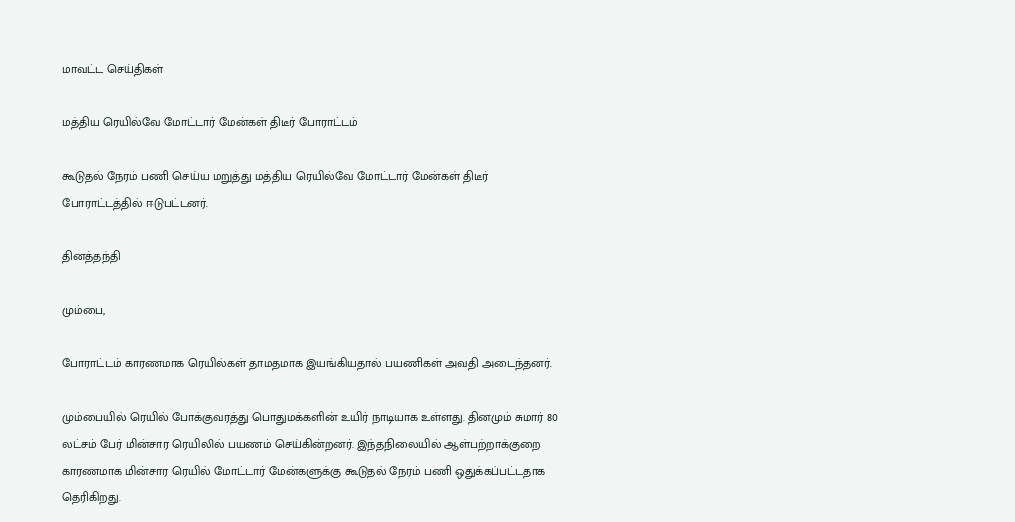மாவட்ட செய்திகள்

மத்திய ரெயில்வே மோட்டார் மேன்கள் திடீர் போராட்டம்

கூடுதல் நேரம் பணி செய்ய மறுத்து மத்திய ரெயில்வே மோட்டார் மேன்கள் திடீர் போராட்டத்தில் ஈடுபட்டனர்.

தினத்தந்தி

மும்பை,

போராட்டம் காரணமாக ரெயில்கள் தாமதமாக இயங்கியதால் பயணிகள் அவதி அடைந்தனர்.

மும்பையில் ரெயில் போக்குவரத்து பொதுமக்களின் உயிர் நாடியாக உள்ளது. தினமும் சுமார் 80 லட்சம் பேர் மின்சார ரெயிலில் பயணம் செய்கின்றனர். இந்தநிலையில் ஆள்பற்றாக்குறை காரணமாக மின்சார ரெயில் மோட்டார் மேன்களுக்கு கூடுதல் நேரம் பணி ஒதுக்கப்பட்டதாக தெரிகிறது.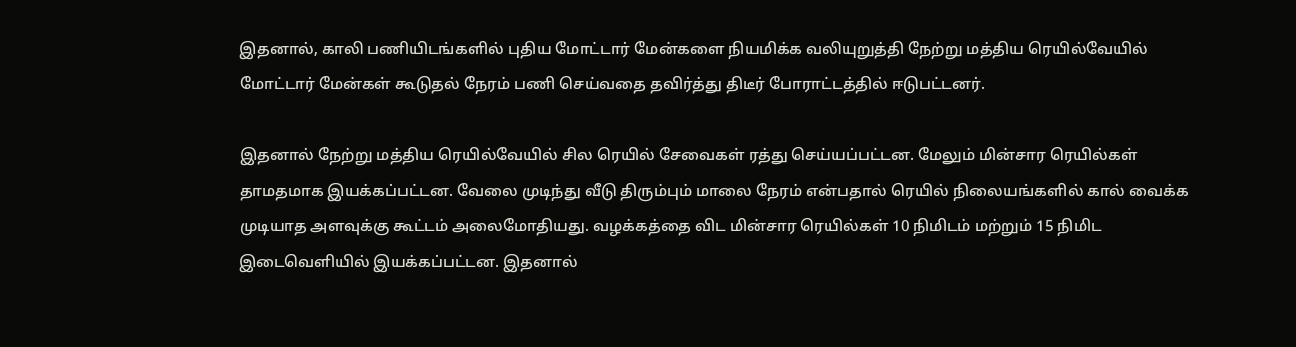இதனால், காலி பணியிடங்களில் புதிய மோட்டார் மேன்களை நியமிக்க வலியுறுத்தி நேற்று மத்திய ரெயில்வேயில் மோட்டார் மேன்கள் கூடுதல் நேரம் பணி செய்வதை தவிர்த்து திடீர் போராட்டத்தில் ஈடுபட்டனர்.

இதனால் நேற்று மத்திய ரெயில்வேயில் சில ரெயில் சேவைகள் ரத்து செய்யப்பட்டன. மேலும் மின்சார ரெயில்கள் தாமதமாக இயக்கப்பட்டன. வேலை முடிந்து வீடு திரும்பும் மாலை நேரம் என்பதால் ரெயில் நிலையங்களில் கால் வைக்க முடியாத அளவுக்கு கூட்டம் அலைமோதியது. வழக்கத்தை விட மின்சார ரெயில்கள் 10 நிமிடம் மற்றும் 15 நிமிட இடைவெளியில் இயக்கப்பட்டன. இதனால்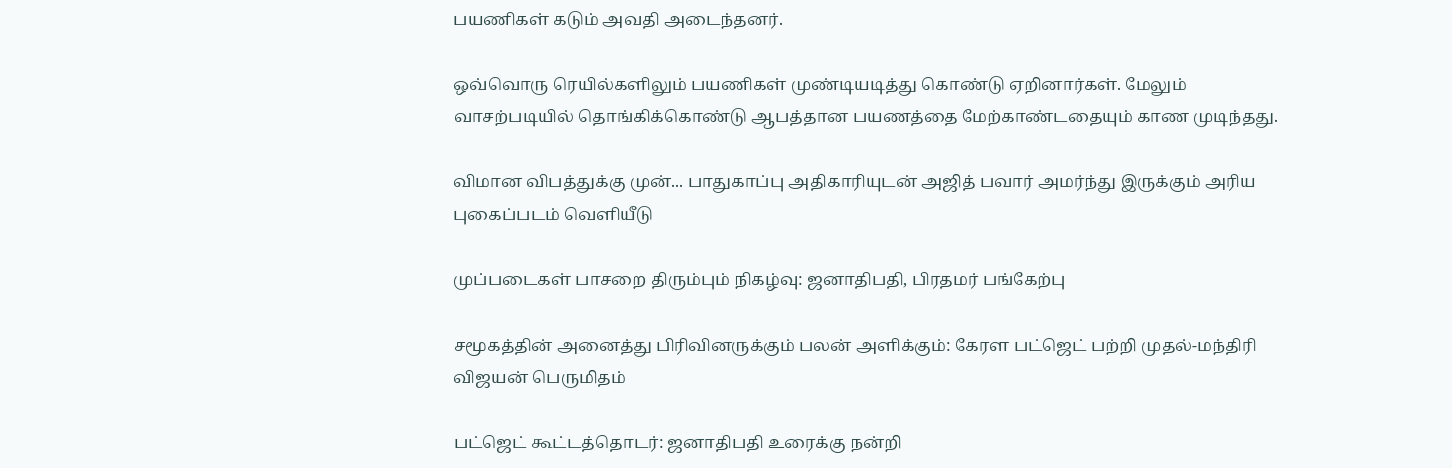பயணிகள் கடும் அவதி அடைந்தனர்.

ஒவ்வொரு ரெயில்களிலும் பயணிகள் முண்டியடித்து கொண்டு ஏறினார்கள். மேலும் வாசற்படியில் தொங்கிக்கொண்டு ஆபத்தான பயணத்தை மேற்காண்டதையும் காண முடிந்தது.

விமான விபத்துக்கு முன்... பாதுகாப்பு அதிகாரியுடன் அஜித் பவார் அமர்ந்து இருக்கும் அரிய புகைப்படம் வெளியீடு

முப்படைகள் பாசறை திரும்பும் நிகழ்வு: ஜனாதிபதி, பிரதமர் பங்கேற்பு

சமூகத்தின் அனைத்து பிரிவினருக்கும் பலன் அளிக்கும்: கேரள பட்ஜெட் பற்றி முதல்-மந்திரி விஜயன் பெருமிதம்

பட்ஜெட் கூட்டத்தொடர்: ஜனாதிபதி உரைக்கு நன்றி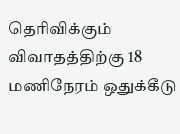தெரிவிக்கும் விவாதத்திற்கு 18 மணிநேரம் ஒதுக்கீடு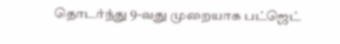தொடர்ந்து 9-வது முறையாக பட்ஜெட்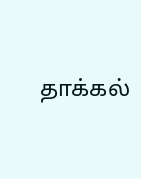தாக்கல்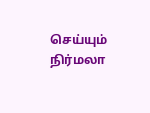செய்யும் நிர்மலா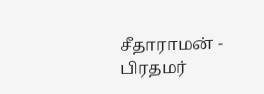சீதாராமன் - பிரதமர்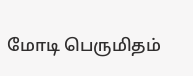மோடி பெருமிதம்